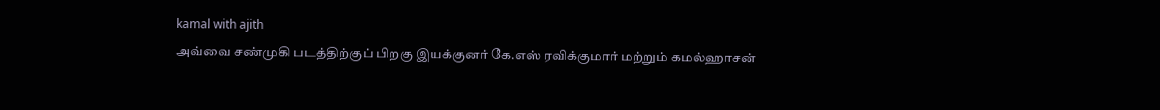kamal with ajith
அவ்வை சண்முகி படத்திற்குப் பிறகு இயக்குனர் கே.எஸ் ரவிக்குமார் மற்றும் கமல்ஹாசன்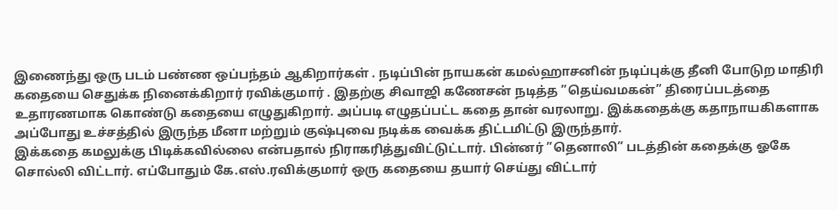இணைந்து ஒரு படம் பண்ண ஒப்பந்தம் ஆகிறார்கள் . நடிப்பின் நாயகன் கமல்ஹாசனின் நடிப்புக்கு தீனி போடுற மாதிரி கதையை செதுக்க நினைக்கிறார் ரவிக்குமார் . இதற்கு சிவாஜி கணேசன் நடித்த ”தெய்வமகன்” திரைப்படத்தை உதாரணமாக கொண்டு கதையை எழுதுகிறார். அப்படி எழுதப்பட்ட கதை தான் வரலாறு. இக்கதைக்கு கதாநாயகிகளாக அப்போது உச்சத்தில் இருந்த மீனா மற்றும் குஷ்புவை நடிக்க வைக்க திட்டமிட்டு இருந்தார்.
இக்கதை கமலுக்கு பிடிக்கவில்லை என்பதால் நிராகரித்துவிட்டுட்டார். பின்னர் ”தெனாலி” படத்தின் கதைக்கு ஓகே சொல்லி விட்டார். எப்போதும் கே.எஸ்.ரவிக்குமார் ஒரு கதையை தயார் செய்து விட்டார்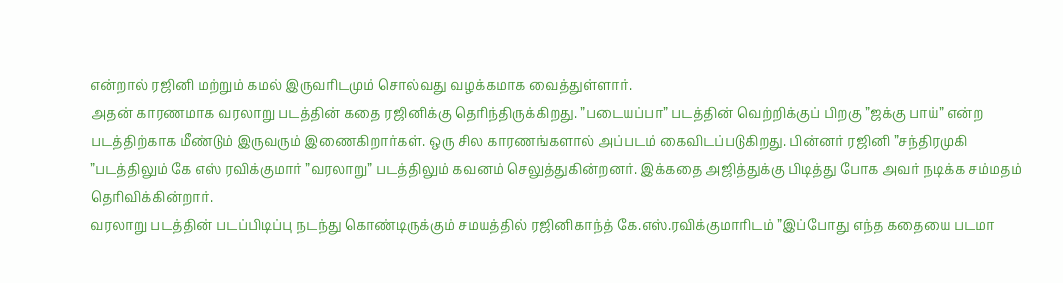என்றால் ரஜினி மற்றும் கமல் இருவரிடமும் சொல்வது வழக்கமாக வைத்துள்ளார்.
அதன் காரணமாக வரலாறு படத்தின் கதை ரஜினிக்கு தெரிந்திருக்கிறது. ”படையப்பா” படத்தின் வெற்றிக்குப் பிறகு ”ஜக்கு பாய்” என்ற படத்திற்காக மீண்டும் இருவரும் இணைகிறார்கள். ஒரு சில காரணங்களால் அப்படம் கைவிடப்படுகிறது. பின்னர் ரஜினி ”சந்திரமுகி ”படத்திலும் கே எஸ் ரவிக்குமார் ”வரலாறு” படத்திலும் கவனம் செலுத்துகின்றனர். இக்கதை அஜித்துக்கு பிடித்து போக அவர் நடிக்க சம்மதம் தெரிவிக்கின்றார்.
வரலாறு படத்தின் படப்பிடிப்பு நடந்து கொண்டிருக்கும் சமயத்தில் ரஜினிகாந்த் கே.எஸ்.ரவிக்குமாரிடம் ”இப்போது எந்த கதையை படமா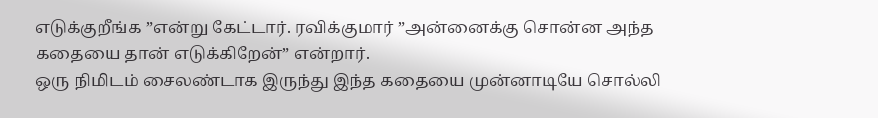எடுக்குறீங்க ”என்று கேட்டார். ரவிக்குமார் ”அன்னைக்கு சொன்ன அந்த கதையை தான் எடுக்கிறேன்” என்றார்.
ஒரு நிமிடம் சைலண்டாக இருந்து இந்த கதையை முன்னாடியே சொல்லி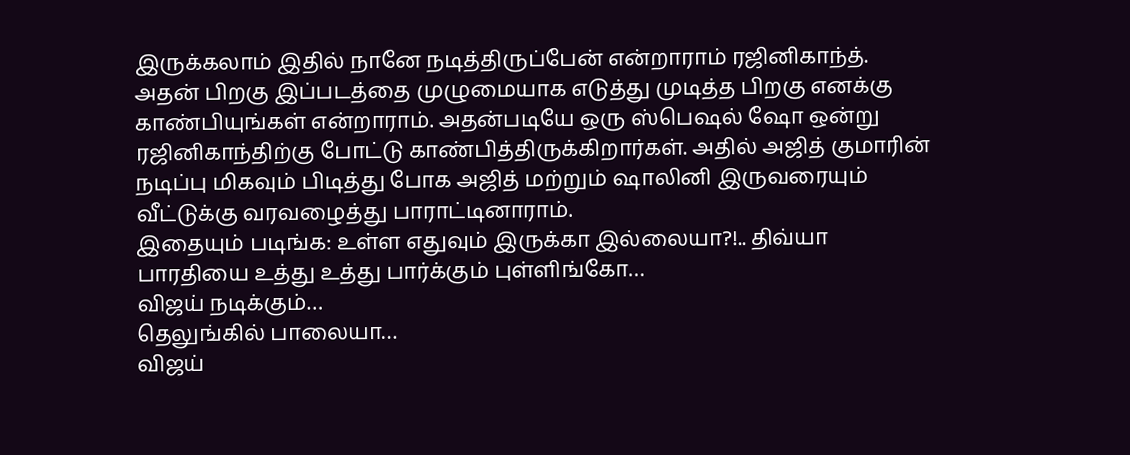இருக்கலாம் இதில் நானே நடித்திருப்பேன் என்றாராம் ரஜினிகாந்த். அதன் பிறகு இப்படத்தை முழுமையாக எடுத்து முடித்த பிறகு எனக்கு காண்பியுங்கள் என்றாராம். அதன்படியே ஒரு ஸ்பெஷல் ஷோ ஒன்று ரஜினிகாந்திற்கு போட்டு காண்பித்திருக்கிறார்கள். அதில் அஜித் குமாரின் நடிப்பு மிகவும் பிடித்து போக அஜித் மற்றும் ஷாலினி இருவரையும் வீட்டுக்கு வரவழைத்து பாராட்டினாராம்.
இதையும் படிங்க: உள்ள எதுவும் இருக்கா இல்லையா?!.. திவ்யா பாரதியை உத்து உத்து பார்க்கும் புள்ளிங்கோ…
விஜய் நடிக்கும்…
தெலுங்கில் பாலையா…
விஜய்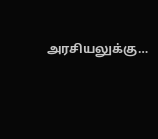அரசியலுக்கு…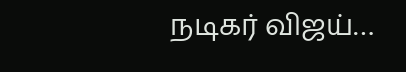நடிகர் விஜய்…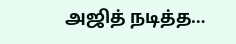அஜித் நடித்த…